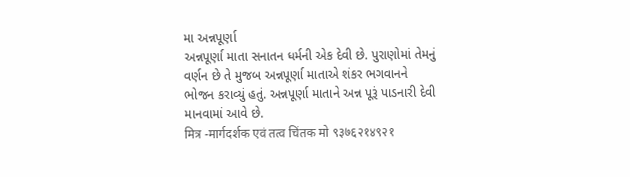મા અન્નપૂર્ણા
અન્નપૂર્ણા માતા સનાતન ધર્મની એક દેવી છે. પુરાણોમાં તેમનું વર્ણન છે તે મુજબ અન્નપૂર્ણા માતાએ શંકર ભગવાનને ભોજન કરાવ્યું હતું. અન્નપૂર્ણા માતાને અન્ન પૂરૂં પાડનારી દેવી માનવામાં આવે છે.
मित्र -मार्गदर्शक एवं तत्व चिंतक मो ९३७६२१४९२१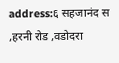address:६ सहजानंद स ,हरनी रोड ,वडोदरा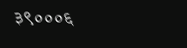३९०००६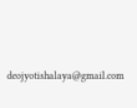deojyotishalaya@gmail.com